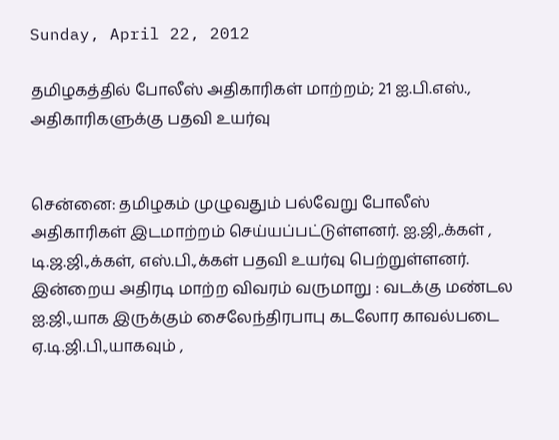Sunday, April 22, 2012

தமிழகத்தில் போலீஸ் அதிகாரிகள் மாற்றம்; 21 ஐ.பி.எஸ்., அதிகாரிகளுக்கு பதவி உயர்வு


சென்னை: தமிழகம் முழுவதும் பல்வேறு போலீஸ் அதிகாரிகள் இடமாற்றம் செய்யப்பட்டுள்ளனர். ஐ.ஜி,.க்கள் , டி.ஜ.ஜி.,க்கள், எஸ்.பி.,க்கள் பதவி உயர்வு பெற்றுள்ளனர்.
இன்றைய அதிரடி மாற்ற விவரம் வருமாறு : வடக்கு மண்டல ஐ.ஜி.,யாக இருக்கும் சைலேந்திரபாபு கடலோர காவல்படை ஏ.டி.ஜி.பி.,யாகவும் ,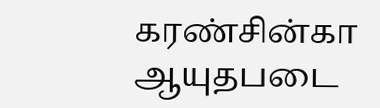கரண்சின்கா ஆயுதபடை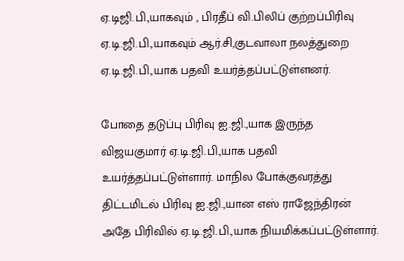ஏ.டிஜி.பி.,யாகவும் , பிரதீப் வி.பிலிப் குற்றப்பிரிவு ஏ.டி.ஜி.பி.,யாகவும் ஆர்.சி,குடவாலா நலத்துறை ஏ.டி.ஜி.பி.,யாக பதவி உயர்த்தப்பட்டுள்ளனர்.

போதை தடுப்பு பிரிவு ஐ.ஜி.,யாக இருந்த விஜயகுமார் ஏ.டி.ஜி.பி.,யாக பதவி உயர்த்தப்பட்டுள்ளார். மாநில போக்குவரத்து திட்டமிடல் பிரிவு ஐ.ஜி.,யான எஸ் ராஜேந்திரன் அதே பிரிவில் ஏ.டி.ஜி.பி.,யாக நியமிக்கப்பட்டுள்ளார்.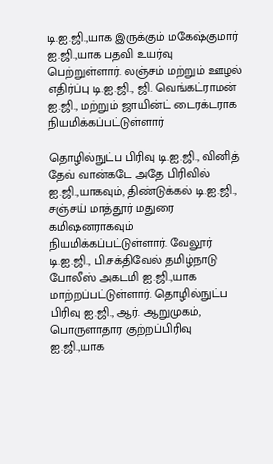டி.ஐ.ஜி.,யாக இருக்கும் மகேஷ்குமார் ஐ.ஜி.,யாக பதவி உயர்வு பெற்றுள்ளார். லஞ்சம் மற்றும் ஊழல் எதிர்ப்பு டி.ஐ.ஜி., ஜி. வெங்கட்ராமன் ஐ.ஜி., மற்றும் ஜாயின்ட் டைரக்டராக நியமிக்கப்பட்டுள்ளார்

தொழில்நுட்ப பிரிவு டி.ஐ.ஜி., வினித் தேவ் வான்கடே அதே பிரிவில் ஐ.ஜி.,யாகவும், திண்டுக்கல் டி.ஐ.ஜி., சஞ்சய் மாத்தூர் மதுரை கமிஷனராகவும் நியமிக்கப்பட்டுள்ளார். வேலூர் டி.ஐ.ஜி., பி.சக்திவேல் தமிழ்நாடு போலீஸ் அகடமி ஐ.ஜி.,யாக மாற்றப்பட்டுள்ளார். தொழில்நுட்ப பிரிவு ஐ.ஜி., ஆர். ஆறுமுகம், பொருளாதார குற்றப்பிரிவு ஐ.ஜி.,யாக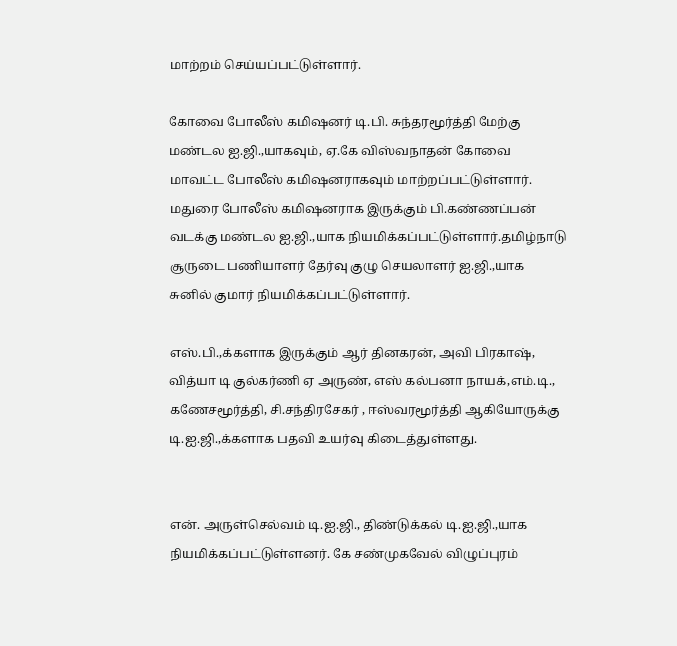மாற்றம் செய்யப்பட்டுள்ளார்.

கோவை போலீஸ் கமிஷனர் டி.பி. சுந்தரமூர்த்தி மேற்கு மண்டல ஐ.ஜி.,யாகவும், ஏ.கே விஸ்வநாதன் கோவை மாவட்ட போலீஸ் கமிஷனராகவும் மாற்றப்பட்டுள்ளார். மதுரை போலீஸ் கமிஷனராக இருக்கும் பி.கண்ணப்பன் வடக்கு மண்டல ஐ.ஜி.,யாக நியமிக்கப்பட்டுள்ளார்.தமிழ்நாடு சூருடை பணியாளர் தேர்வு குழு செயலாளர் ஐ.ஜி.,யாக சுனில் குமார் நியமிக்கப்பட்டுள்ளார்.

எஸ்.பி.,க்களாக இருக்கும் ஆர் தினகரன், அவி பிரகாஷ், வித்யா டி குல்கர்ணி ஏ அருண், எஸ் கல்பனா நாயக்,எம்.டி., கணேசமூர்த்தி, சி.சந்திரசேகர் , ஈஸ்வரமூர்த்தி ஆகியோருக்கு டி.ஐ.ஜி.,க்களாக பதவி உயர்வு கிடைத்துள்ளது.


என். அருள்செல்வம் டி.ஐ.ஜி., திண்டுக்கல் டி.ஐ.ஜி.,யாக நியமிக்கப்பட்டுள்ளனர். கே சண்முகவேல் விழுப்புரம்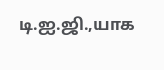டி.ஐ.ஜி.,யாக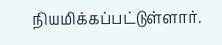நியமிக்கப்பட்டுள்ளார்.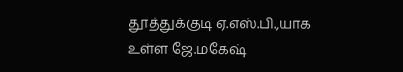தூத்துக்குடி ஏ.எஸ்.பி.,யாக உள்ள ஜே.மகேஷ்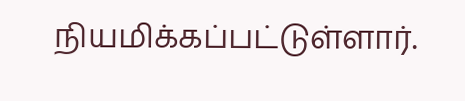நியமிக்கப்பட்டுள்ளார்.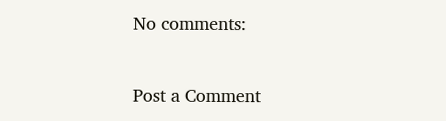No comments:

Post a Comment